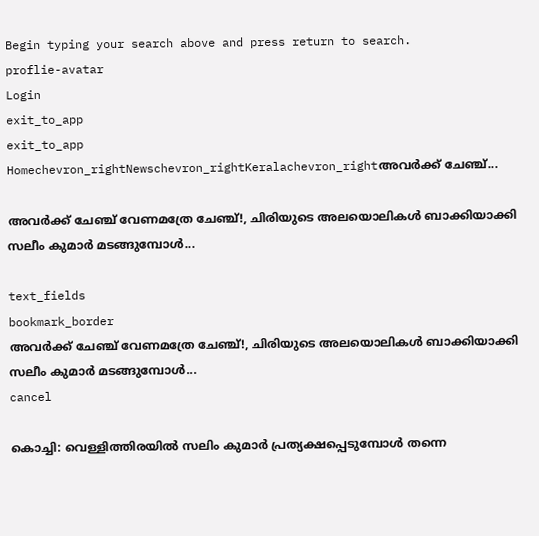Begin typing your search above and press return to search.
proflie-avatar
Login
exit_to_app
exit_to_app
Homechevron_rightNewschevron_rightKeralachevron_rightഅവർക്ക് ചേഞ്ച്...

അവർക്ക് ചേഞ്ച് വേണമത്രേ ചേഞ്ച്!, ചിരിയുടെ അലയൊലികൾ ബാക്കിയാക്കി സലീം കുമാർ മടങ്ങുമ്പോൾ...

text_fields
bookmark_border
അവർക്ക് ചേഞ്ച് വേണമത്രേ ചേഞ്ച്!, ചിരിയുടെ അലയൊലികൾ ബാക്കിയാക്കി സലീം കുമാർ മടങ്ങുമ്പോൾ...
cancel

കൊച്ചി: വെള്ളിത്തിരയിൽ സലിം കുമാർ പ്രത്യക്ഷപ്പെടുമ്പോൾ തന്നെ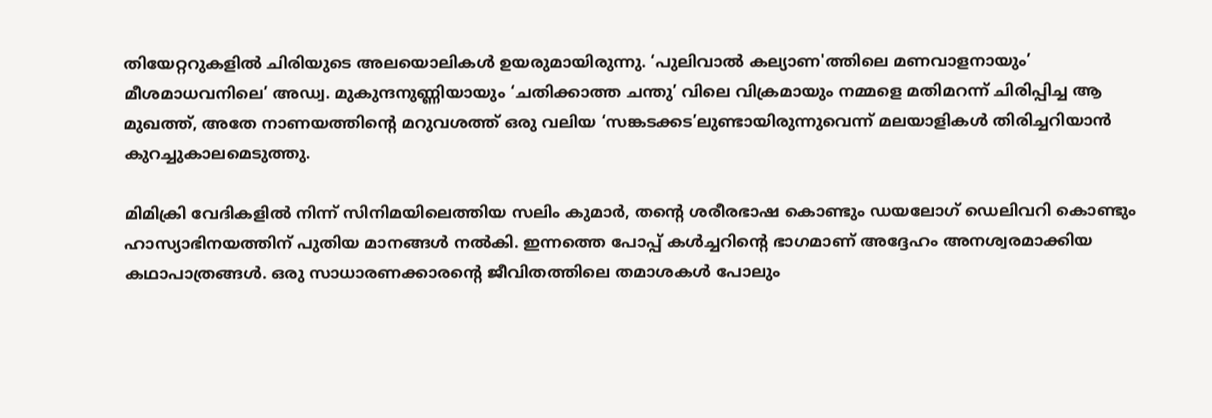തിയേറ്ററുകളിൽ ചിരിയുടെ അലയൊലികൾ ഉയരുമായിരുന്നു. ‘പുലിവാൽ കല്യാണ'ത്തിലെ മണവാളനായും’ മീശമാധവനിലെ’ അഡ്വ. മുകുന്ദനുണ്ണിയായും ‘ചതിക്കാത്ത ചന്തു’ വിലെ വിക്രമായും നമ്മളെ മതിമറന്ന് ചിരിപ്പിച്ച ആ മുഖത്ത്, അതേ നാണയത്തിന്റെ മറുവശത്ത് ഒരു വലിയ ‘സങ്കടക്കട’ലുണ്ടായിരുന്നുവെന്ന് മലയാളികൾ തിരിച്ചറിയാൻ കുറച്ചുകാലമെടുത്തു.

മിമിക്രി വേദികളിൽ നിന്ന് സിനിമയിലെത്തിയ സലിം കുമാർ, തന്റെ ശരീരഭാഷ കൊണ്ടും ഡയലോഗ് ഡെലിവറി കൊണ്ടും ഹാസ്യാഭിനയത്തിന് പുതിയ മാനങ്ങൾ നൽകി. ഇന്നത്തെ പോപ്പ് കൾച്ചറിന്റെ ഭാഗമാണ് അദ്ദേഹം അനശ്വരമാക്കിയ കഥാപാത്രങ്ങൾ. ഒരു സാധാരണക്കാരന്റെ ജീവിതത്തിലെ തമാശകൾ പോലും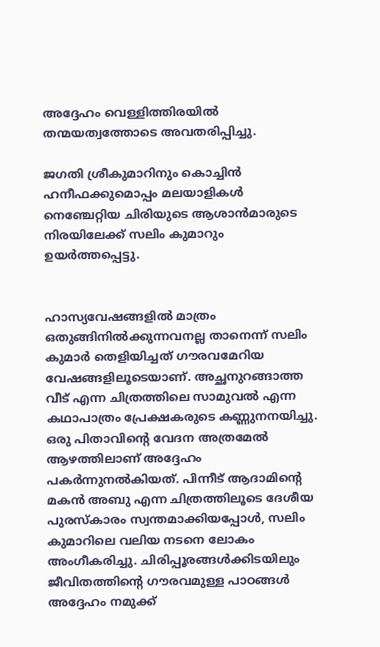അദ്ദേഹം വെള്ളിത്തിരയിൽ തന്മയത്വത്തോടെ അവതരിപ്പിച്ചു.

ജഗതി ശ്രീകുമാറിനും കൊച്ചിൻ ഹനീഫക്കുമൊപ്പം മലയാളികൾ നെഞ്ചേറ്റിയ ചിരിയുടെ ആശാൻമാരുടെ നിരയിലേക്ക് സലിം കുമാറും ഉയർത്തപ്പെട്ടു.


ഹാസ്യവേഷങ്ങളിൽ മാത്രം ഒതുങ്ങിനിൽക്കുന്നവനല്ല താനെന്ന് സലിം കുമാർ തെളിയിച്ചത് ഗൗരവമേറിയ വേഷങ്ങളിലൂടെയാണ്. അച്ഛനുറങ്ങാത്ത വീട് എന്ന ചിത്രത്തിലെ സാമുവൽ എന്ന കഥാപാത്രം പ്രേക്ഷകരുടെ കണ്ണുനനയിച്ചു. ഒരു പിതാവിന്റെ വേദന അത്രമേൽ ആഴത്തിലാണ് അദ്ദേഹം പകർന്നുനൽകിയത്. പിന്നീട് ആദാമിന്റെ മകൻ അബു എന്ന ചിത്രത്തിലൂടെ ദേശീയ പുരസ്കാരം സ്വന്തമാക്കിയപ്പോൾ, സലിം കുമാറിലെ വലിയ നടനെ ലോകം അംഗീകരിച്ചു. ചിരിപ്പൂരങ്ങൾക്കിടയിലും ജീവിതത്തിന്റെ ഗൗരവമുള്ള പാഠങ്ങൾ അദ്ദേഹം നമുക്ക്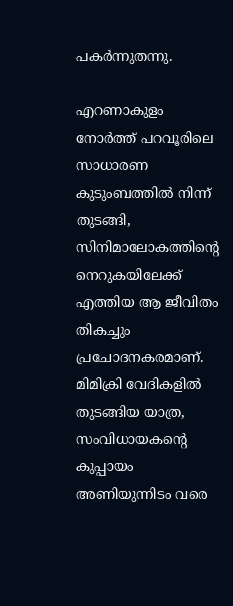പകർന്നുതന്നു.

എറണാകുളം നോർത്ത് പറവൂരിലെ സാധാരണ കുടുംബത്തിൽ നിന്ന് തുടങ്ങി, സിനിമാലോകത്തിന്റെ നെറുകയിലേക്ക് എത്തിയ ആ ജീവിതം തികച്ചും പ്രചോദനകരമാണ്. മിമിക്രി വേദികളിൽ തുടങ്ങിയ യാത്ര, സംവിധായകന്റെ കുപ്പായം അണിയുന്നിടം വരെ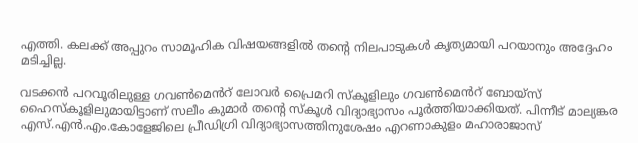എത്തി. കലക്ക് അപ്പുറം സാമൂഹിക വിഷയങ്ങളിൽ തന്റെ നിലപാടുകൾ കൃത്യമായി പറയാനും അദ്ദേഹം മടിച്ചില്ല.

വടക്കൻ പറവൂരിലുള്ള ഗവൺമെൻറ് ലോവർ പ്രൈമറി സ്കൂളിലും ഗവൺമെൻറ് ബോയ്സ് ഹൈസ്കൂളിലുമായിട്ടാണ് സലീം കുമാർ തന്റെ സ്കൂൾ വിദ്യാഭ്യാസം പൂർത്തിയാക്കിയത്. പിന്നീട് മാല്യങ്കര എസ്.എൻ.എം.കോളേജിലെ പ്രീഡിഗ്രി വിദ്യാഭ്യാസത്തിനുശേഷം എറണാകുളം മഹാരാജാസ്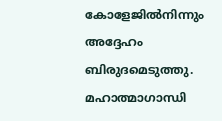കോളേജിൽനിന്നും അദ്ദേഹം ബിരുദമെടുത്തു. മഹാത്മാഗാന്ധി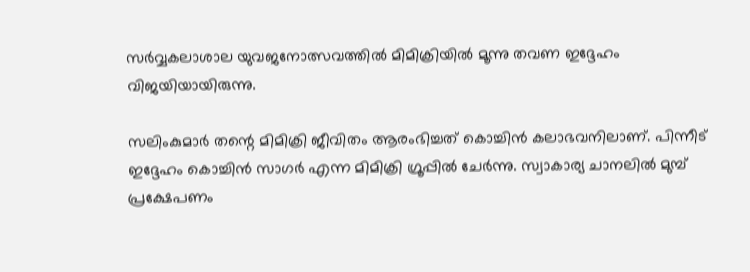സർവ്വകലാശാല യുവജനോത്സവത്തിൽ മിമിക്രിയിൽ മൂന്നു തവണ ഇദ്ദേഹം വിജയിയായിരുന്നു.

സലിംകുമാർ തന്റെ മിമിക്രി ജീവിതം ആരംഭിച്ചത് കൊച്ചിൻ കലാഭവനിലാണ്. പിന്നീട് ഇദ്ദേഹം കൊച്ചിൻ സാഗർ എന്ന മിമിക്രി ഗ്രൂപ്പിൽ ചേർന്നു. സ്വാകാര്യ ചാനലിൽ മുമ്പ് പ്രക്ഷേപണം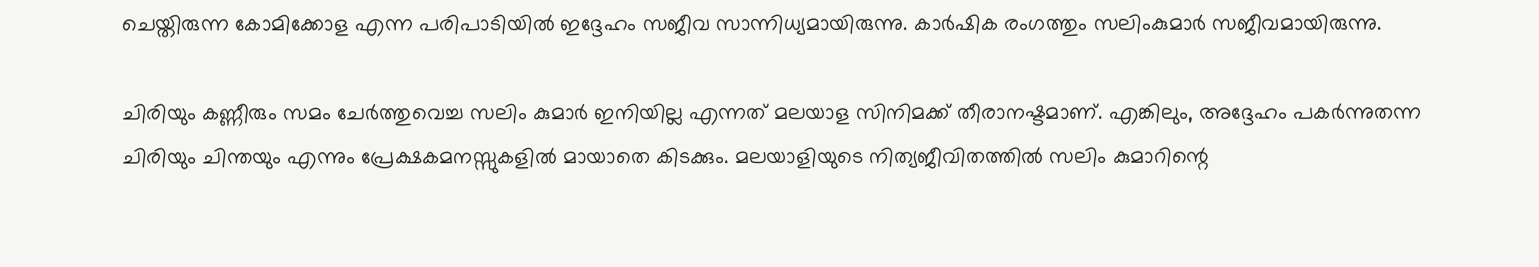ചെയ്തിരുന്ന കോമിക്കോള എന്ന പരിപാടിയിൽ ഇദ്ദേഹം സജീവ സാന്നിധ്യമായിരുന്നു. കാർഷിക രംഗത്തും സലിംകുമാർ സജീവമായിരുന്നു.

ചിരിയും കണ്ണീരും സമം ചേർത്തുവെച്ച സലിം കുമാർ ഇനിയില്ല എന്നത് മലയാള സിനിമക്ക് തീരാനഷ്ടമാണ്. എങ്കിലും, അദ്ദേഹം പകർന്നുതന്ന ചിരിയും ചിന്തയും എന്നും പ്രേക്ഷകമനസ്സുകളിൽ മായാതെ കിടക്കും. മലയാളിയുടെ നിത്യജീവിതത്തിൽ സലിം കുമാറിന്റെ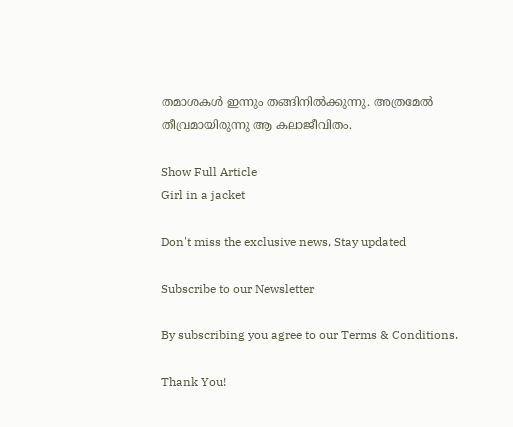തമാശകൾ ഇന്നും തങ്ങിനിൽക്കുന്നു. അത്രമേൽ തീവ്രമായിരുന്നു ആ കലാജീവിതം.

Show Full Article
Girl in a jacket

Don't miss the exclusive news, Stay updated

Subscribe to our Newsletter

By subscribing you agree to our Terms & Conditions.

Thank You!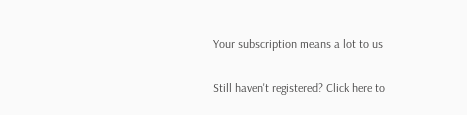Your subscription means a lot to us

Still haven't registered? Click here to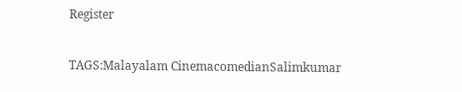Register

TAGS:Malayalam CinemacomedianSalimkumar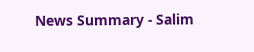News Summary - Salim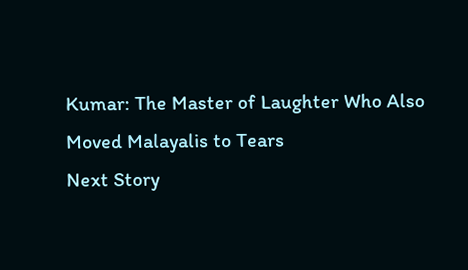Kumar: The Master of Laughter Who Also Moved Malayalis to Tears
Next Story